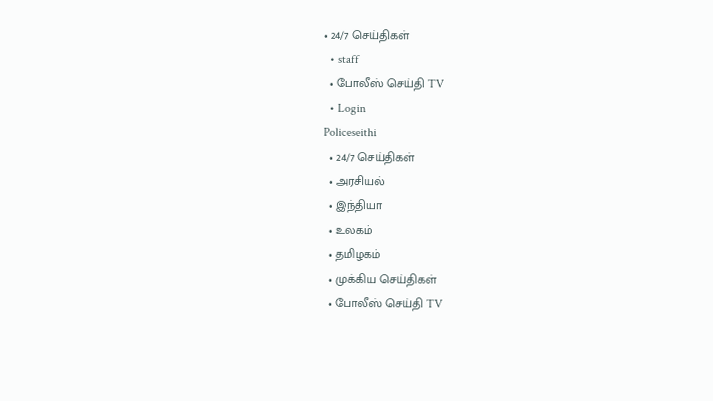• 24/7 செய்திகள்
  • staff
  • போலீஸ் செய்தி TV
  • Login
Policeseithi
  • 24/7 செய்திகள்
  • அரசியல்
  • இந்தியா
  • உலகம்
  • தமிழகம்
  • முக்கிய செய்திகள்
  • போலீஸ் செய்தி TV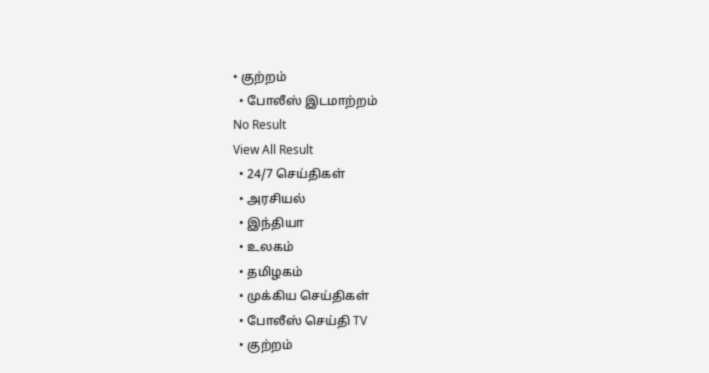• குற்றம்
  • போலீஸ் இடமாற்றம்
No Result
View All Result
  • 24/7 செய்திகள்
  • அரசியல்
  • இந்தியா
  • உலகம்
  • தமிழகம்
  • முக்கிய செய்திகள்
  • போலீஸ் செய்தி TV
  • குற்றம்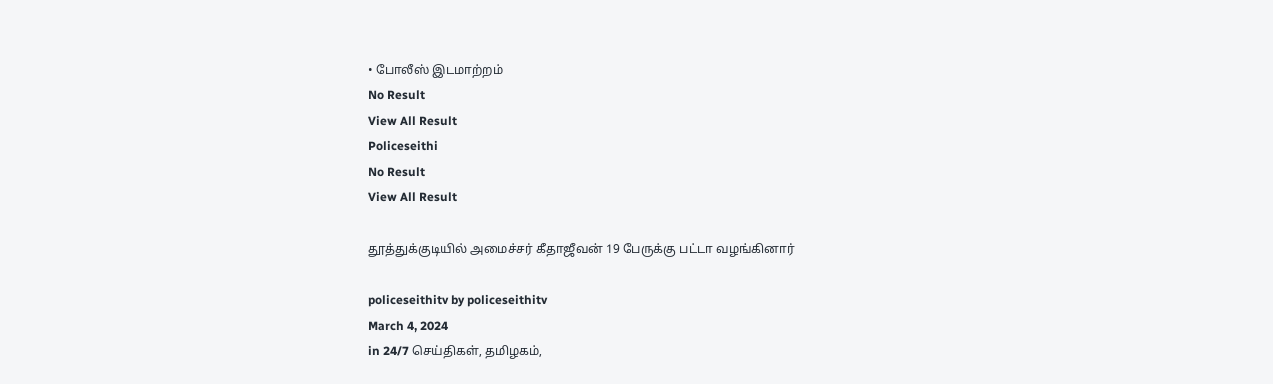• போலீஸ் இடமாற்றம்
No Result
View All Result
Policeseithi
No Result
View All Result

தூத்துக்குடியில் அமைச்சர் கீதாஜீவன் 19 பேருக்கு பட்டா வழங்கினார்

policeseithitv by policeseithitv
March 4, 2024
in 24/7 செய்திகள், தமிழகம்,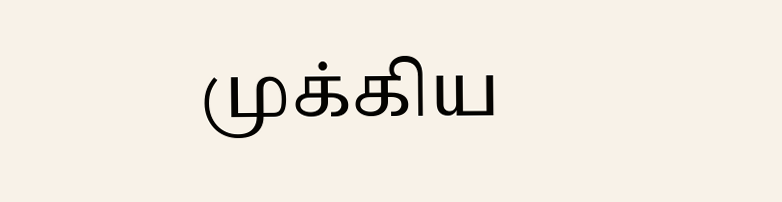முக்கிய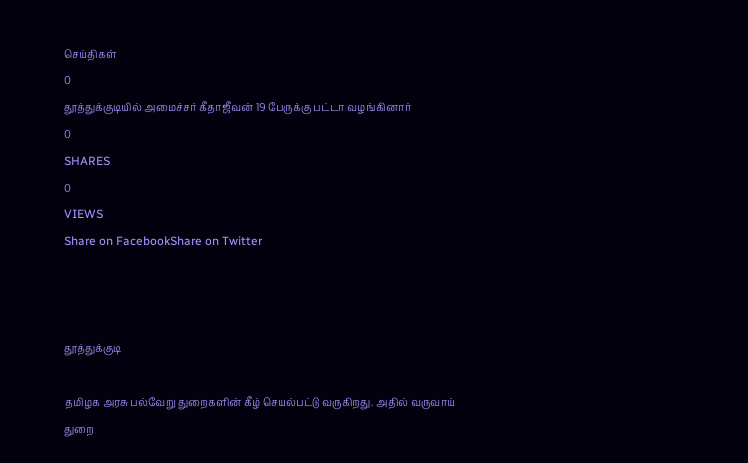செய்திகள்
0
தூத்துக்குடியில் அமைச்சர் கீதாஜீவன் 19 பேருக்கு பட்டா வழங்கினார்
0
SHARES
0
VIEWS
Share on FacebookShare on Twitter



தூத்துக்குடி

தமிழக அரசு பல்வேறு துறைகளின் கீழ் செயல்பட்டு வருகிறது. அதில் வருவாய் துறை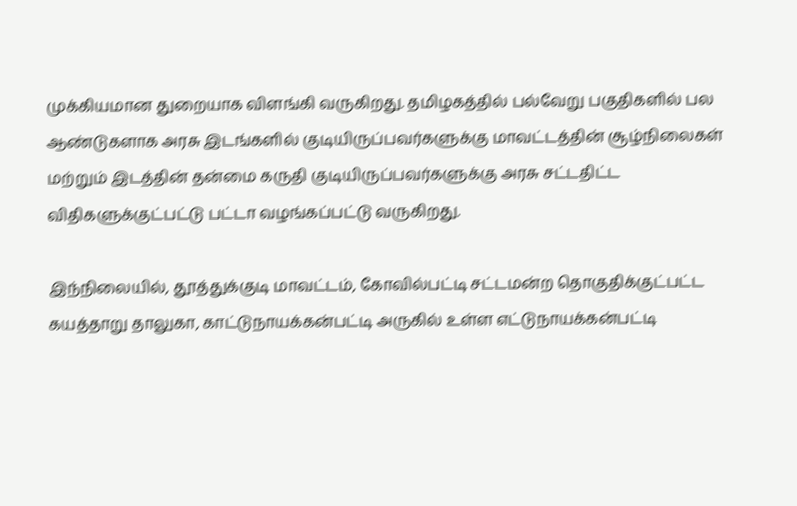முக்கியமான துறையாக விளங்கி வருகிறது. தமிழகத்தில் பல்வேறு பகுதிகளில் பல ஆண்டுகளாக அரசு இடங்களில் குடியிருப்பவர்களுக்கு மாவட்டத்தின் சூழ்நிலைகள் மற்றும் இடத்தின் தன்மை கருதி குடியிருப்பவர்களுக்கு அரசு சட்டதிட்ட விதிகளுக்குட்பட்டு பட்டா வழங்கப்பட்டு வருகிறது.

இந்நிலையில், தூத்துக்குடி மாவட்டம், கோவில்பட்டி சட்டமன்ற தொகுதிக்குட்பட்ட கயத்தாறு தாலுகா, காட்டுநாயக்கன்பட்டி அருகில் உள்ள எட்டுநாயக்கன்பட்டி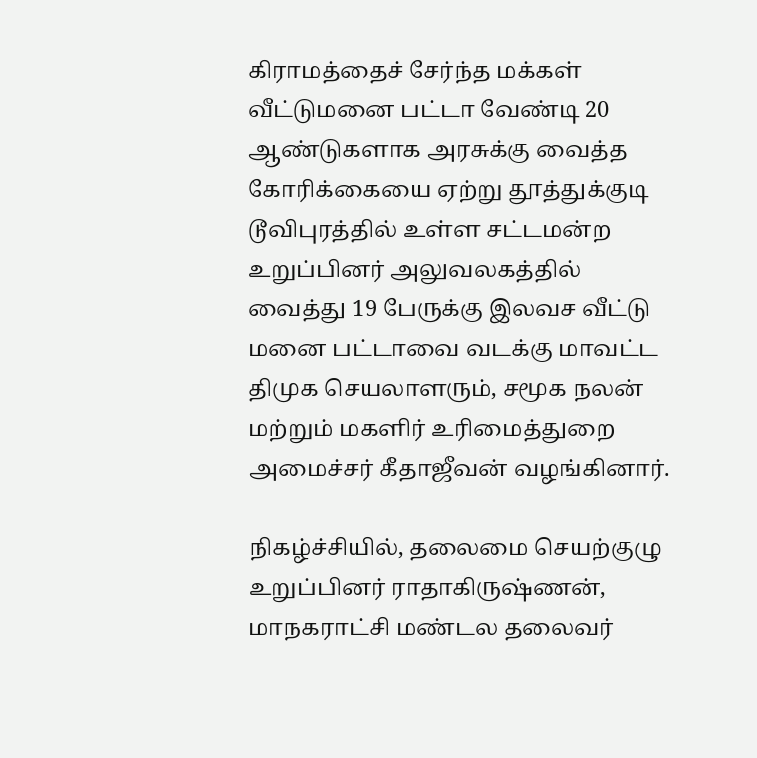கிராமத்தைச் சேர்ந்த மக்கள் வீட்டுமனை பட்டா வேண்டி 20 ஆண்டுகளாக அரசுக்கு வைத்த கோரிக்கையை ஏற்று தூத்துக்குடி டூவிபுரத்தில் உள்ள சட்டமன்ற உறுப்பினர் அலுவலகத்தில் வைத்து 19 பேருக்கு இலவச வீட்டு மனை பட்டாவை வடக்கு மாவட்ட திமுக செயலாளரும், சமூக நலன் மற்றும் மகளிர் உரிமைத்துறை அமைச்சர் கீதாஜீவன் வழங்கினார்.

நிகழ்ச்சியில், தலைமை செயற்குழு உறுப்பினர் ராதாகிருஷ்ணன், மாநகராட்சி மண்டல தலைவர்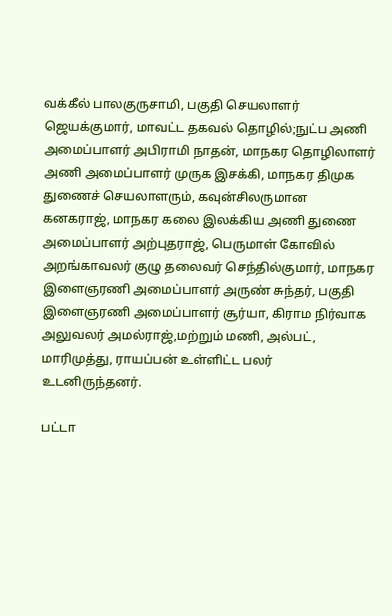வக்கீல் பாலகுருசாமி, பகுதி செயலாளர் ஜெயக்குமார், மாவட்ட தகவல் தொழில்;நுட்ப அணி அமைப்பாளர் அபிராமி நாதன், மாநகர தொழிலாளர் அணி அமைப்பாளர் முருக இசக்கி, மாநகர திமுக துணைச் செயலாளரும், கவுன்சிலருமான கனகராஜ், மாநகர கலை இலக்கிய அணி துணை அமைப்பாளர் அற்புதராஜ், பெருமாள் கோவில் அறங்காவலர் குழு தலைவர் செந்தில்குமார், மாநகர இளைஞரணி அமைப்பாளர் அருண் சுந்தர், பகுதி இளைஞரணி அமைப்பாளர் சூர்யா, கிராம நிர்வாக அலுவலர் அமல்ராஜ்,மற்றும் மணி, அல்பட், மாரிமுத்து, ராயப்பன் உள்ளிட்ட பலர் உடனிருந்தனர்.

பட்டா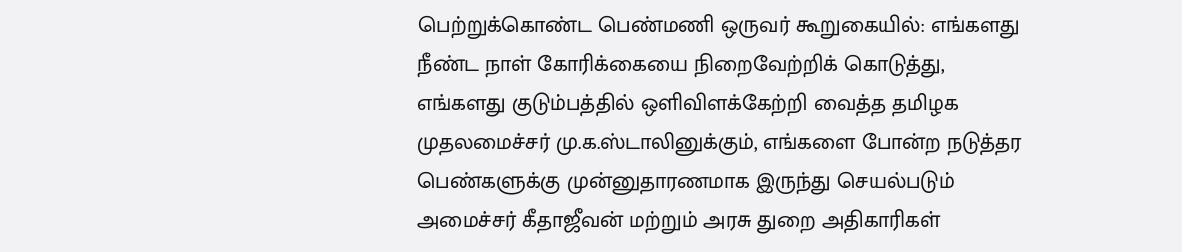பெற்றுக்கொண்ட பெண்மணி ஒருவர் கூறுகையில்: எங்களது நீண்ட நாள் கோரிக்கையை நிறைவேற்றிக் கொடுத்து, எங்களது குடும்பத்தில் ஒளிவிளக்கேற்றி வைத்த தமிழக முதலமைச்சர் மு.க.ஸ்டாலினுக்கும், எங்களை போன்ற நடுத்தர பெண்களுக்கு முன்னுதாரணமாக இருந்து செயல்படும் அமைச்சர் கீதாஜீவன் மற்றும் அரசு துறை அதிகாரிகள்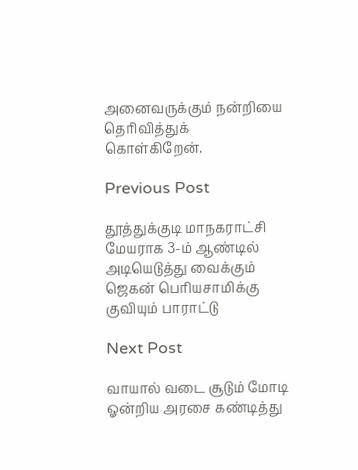அனைவருக்கும் நன்றியை தெரிவித்துக் கொள்கிறேன்.

Previous Post

தூத்துக்குடி மாநகராட்சி மேயராக 3-ம் ஆண்டில் அடியெடுத்து வைக்கும் ஜெகன் பெரியசாமிக்கு குவியும் பாராட்டு

Next Post

வாயால் வடை சூடும் மோடி ஓன்றிய அரசை கண்டித்து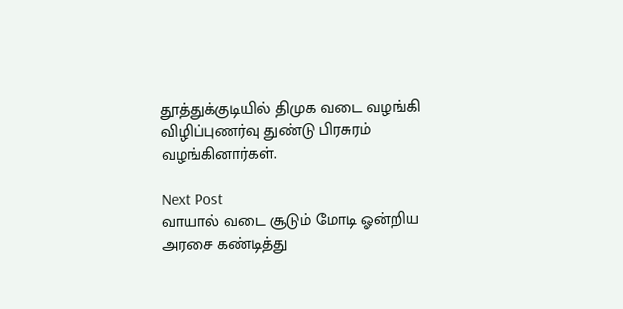தூத்துக்குடியில் திமுக வடை வழங்கி விழிப்புணர்வு துண்டு பிரசுரம் வழங்கினார்கள்.

Next Post
வாயால் வடை சூடும் மோடி ஓன்றிய அரசை கண்டித்து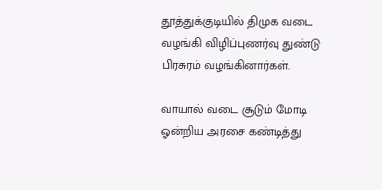தூத்துக்குடியில் திமுக வடை வழங்கி விழிப்புணர்வு துண்டு பிரசுரம் வழங்கினார்கள்.

வாயால் வடை சூடும் மோடி ஓன்றிய அரசை கண்டித்து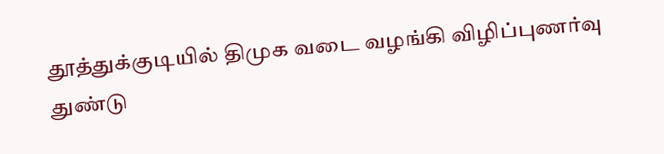தூத்துக்குடியில் திமுக வடை வழங்கி விழிப்புணர்வு துண்டு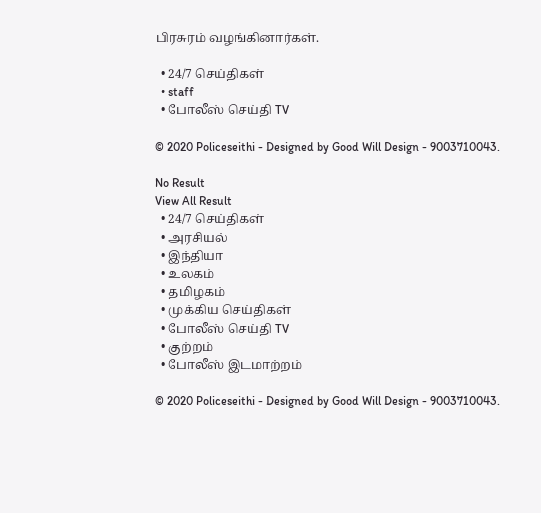பிரசுரம் வழங்கினார்கள்.

  • 24/7 செய்திகள்
  • staff
  • போலீஸ் செய்தி TV

© 2020 Policeseithi - Designed by Good Will Design - 9003710043.

No Result
View All Result
  • 24/7 செய்திகள்
  • அரசியல்
  • இந்தியா
  • உலகம்
  • தமிழகம்
  • முக்கிய செய்திகள்
  • போலீஸ் செய்தி TV
  • குற்றம்
  • போலீஸ் இடமாற்றம்

© 2020 Policeseithi - Designed by Good Will Design - 9003710043.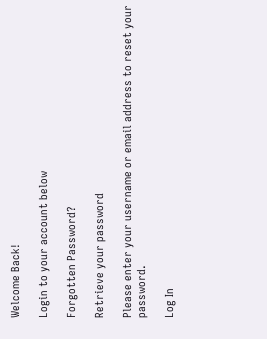Welcome Back!

Login to your account below

Forgotten Password?

Retrieve your password

Please enter your username or email address to reset your password.

Log In